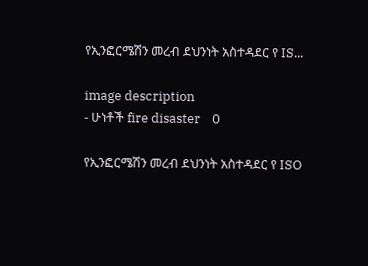የኢንፎርሜሽን መረብ ደህንነት አስተዳደር የ IS...

image description
- ሁነቶች fire disaster    0

የኢንፎርሜሽን መረብ ደህንነት አስተዳደር የ ISO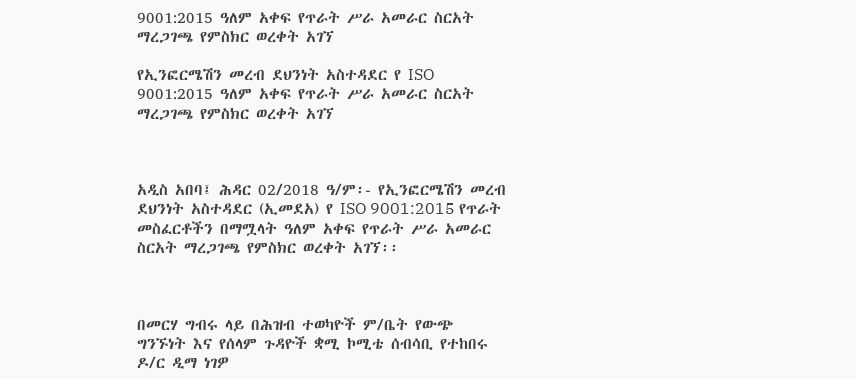9001:2015 ዓለም አቀፍ የጥራት ሥራ አመራር ስርአት ማረጋገጫ የምስክር ወረቀት አገኘ

የኢንፎርሜሽን መረብ ደህንነት አስተዳደር የ ISO 9001:2015 ዓለም አቀፍ የጥራት ሥራ አመራር ስርአት ማረጋገጫ የምስክር ወረቀት አገኘ



አዲስ አበባ፤ ሕዳር 02/2018 ዓ/ም፡- የኢንፎርሜሽን መረብ ደህንነት አስተዳደር (ኢመደአ) የ ISO 9001:2015 የጥራት መስፈርቶችን በማሟላት ዓለም አቀፍ የጥራት ሥራ አመራር ስርአት ማረጋገጫ የምስክር ወረቀት አገኘ፡፡



በመርሃ ግብሩ ላይ በሕዝብ ተወካዮች ም/ቤት የውጭ ግንኙነት እና የሰላም ጉዳዮች ቋሚ ኮሚቴ ሰብሳቢ የተከበሩ ዶ/ር ዲማ ነገዎ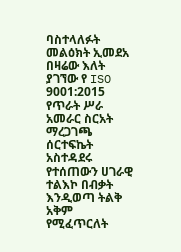ባስተላለፉት መልዕክት ኢመደአ በዛሬው እለት ያገኘው የ ISO 9001:2015 የጥራት ሥራ አመራር ስርአት ማረጋገጫ ሰርተፍኬት አስተዳደሩ የተሰጠውን ሀገራዊ ተልእኮ በብቃት እንዲወጣ ትልቅ አቅም የሚፈጥርለት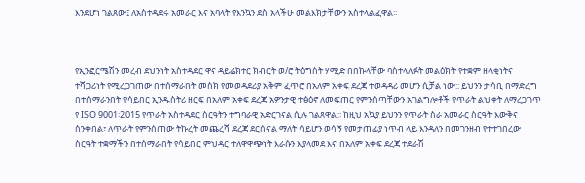እንደሆነ ገልጸው፤ ለአስተዳደሩ አመራር እና አባላት የእንኳን ደስ አላችሁ መልእክታቸውን አስተላልፈዋል፡፡



የኢንፎርሜሽን መረብ ደህንነት አስተዳደር ዋና ዳይሬክተር ክብርት ወ/ሮ ትዕግስት ሃሚድ በበኩላቸው ባስተላለፉት መልዕክት የተቋም ዘላቂነትና ተሻጋሪነት የሚረጋገጠው በተሰማራበት መስክ የመወዳደሪያ አቅም ፈጥሮ በአለም አቀፍ ደረጃ ተወዳዳሪ መሆን ሲቻል ነው:: ይህንን ታሳቢ በማድረግ በተሰማራንበት የሳይበር ኢንዱስትሪ ዘርፍ በአለም አቀፍ ደረጃ አዎንታዊ ተፅዕኖ ለመፍጠር የምንሰጣቸውን አገልግሎቶች የጥራት ልህቀት ለማረጋገጥ የ ISO 9001፡2015 የጥራት አስተዳደር ስርዓትን ተግባራዊ አድርገናል ሲሉ ገልጸዋል:፡ ከዚህ አኳያ ይህንን የጥራት ስራ አመራር ስርዓት እውቅና ስንቀበል፣ ለጥራት የምንሰጠው ትኩረት መጨረሻ ደረጃ ደርሰናል ማለት ሳይሆን ወሳኝ የመታጠፊያ ነጥብ ላይ እንዳለን በመገንዘብ የተተገበረው ስርዓት ተቋማችን በተሰማራበት የሳይበር ምህዳር ተለዋዋጭነት እራሱን እያላመደ እና በአለም አቀፍ ደረጃ ተደራሽ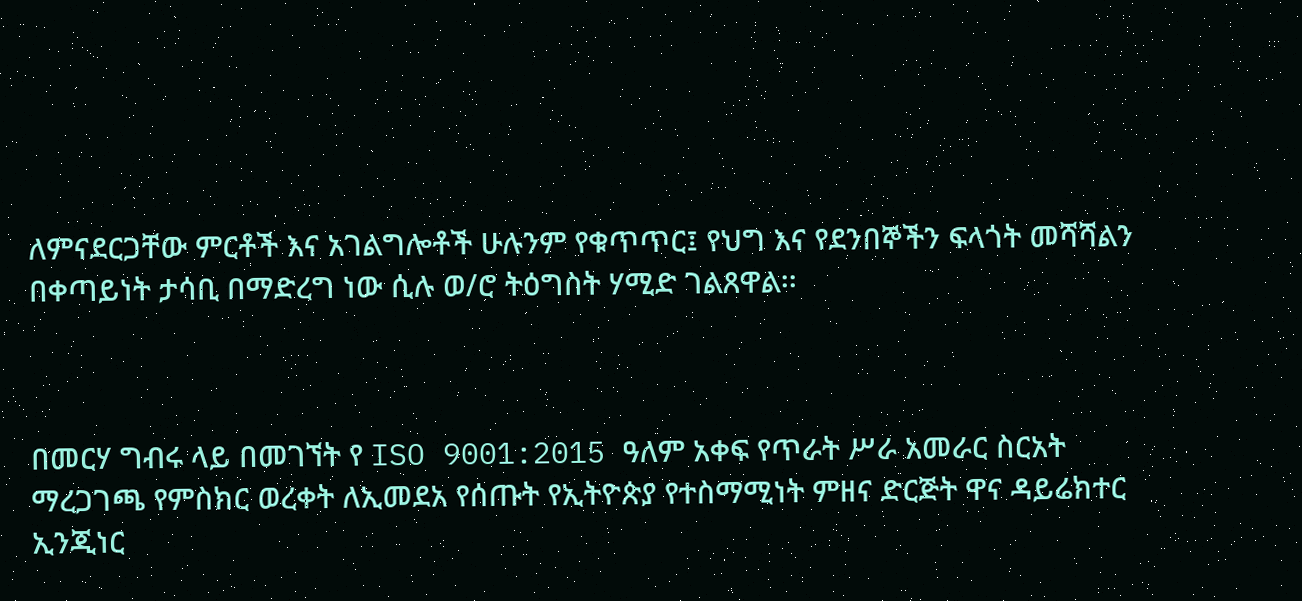ለምናደርጋቸው ምርቶች እና አገልግሎቶች ሁሉንም የቁጥጥር፤ የህግ እና የደንበኞችን ፍላጎት መሻሻልን በቀጣይነት ታሳቢ በማድረግ ነው ሲሉ ወ/ሮ ትዕግስት ሃሚድ ገልጸዋል፡፡



በመርሃ ግብሩ ላይ በመገኘት የ ISO 9001:2015 ዓለም አቀፍ የጥራት ሥራ አመራር ስርአት ማረጋገጫ የምስክር ወረቀት ለኢመደአ የሰጡት የኢትዮጵያ የተስማሚነት ምዘና ድርጅት ዋና ዳይሬክተር ኢንጂነር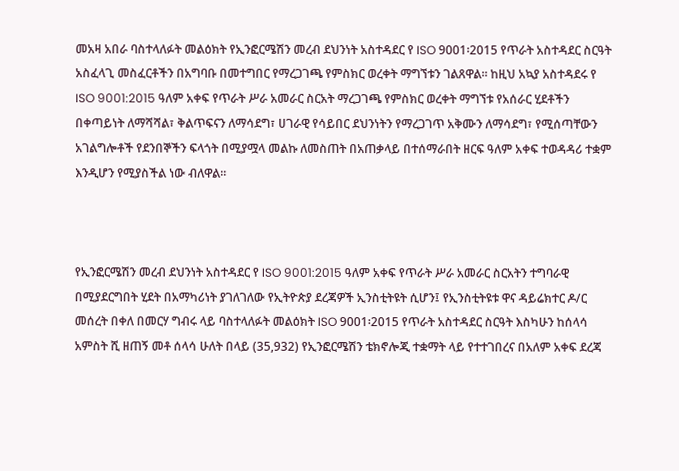መአዛ አበራ ባስተላለፉት መልዕክት የኢንፎርሜሽን መረብ ደህንነት አስተዳደር የ ISO 9001፡2015 የጥራት አስተዳደር ስርዓት አስፈላጊ መስፈርቶችን በአግባቡ በመተግበር የማረጋገጫ የምስክር ወረቀት ማግኘቱን ገልጸዋል፡፡ ከዚህ አኳያ አስተዳደሩ የ ISO 9001:2015 ዓለም አቀፍ የጥራት ሥራ አመራር ስርአት ማረጋገጫ የምስክር ወረቀት ማግኘቱ የአሰራር ሂደቶችን በቀጣይነት ለማሻሻል፣ ቅልጥፍናን ለማሳደግ፣ ሀገራዊ የሳይበር ደህንነትን የማረጋገጥ አቅሙን ለማሳደግ፣ የሚሰጣቸውን አገልግሎቶች የደንበኞችን ፍላጎት በሚያሟላ መልኩ ለመስጠት በአጠቃላይ በተሰማራበት ዘርፍ ዓለም አቀፍ ተወዳዳሪ ተቋም እንዲሆን የሚያስችል ነው ብለዋል፡፡



የኢንፎርሜሽን መረብ ደህንነት አስተዳደር የ ISO 9001:2015 ዓለም አቀፍ የጥራት ሥራ አመራር ስርአትን ተግባራዊ በሚያደርግበት ሂደት በአማካሪነት ያገለገለው የኢትዮጵያ ደረጃዎች ኢንስቲትዩት ሲሆን፤ የኢንስቲትዩቱ ዋና ዳይሬክተር ዶ/ር መሰረት በቀለ በመርሃ ግብሩ ላይ ባስተላለፉት መልዕክት ISO 9001፡2015 የጥራት አስተዳደር ስርዓት እስካሁን ከሰላሳ አምስት ሺ ዘጠኝ መቶ ሰላሳ ሁለት በላይ (35,932) የኢንፎርሜሽን ቴክኖሎጂ ተቋማት ላይ የተተገበረና በአለም አቀፍ ደረጃ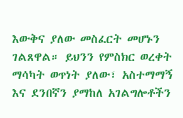እውቅና ያለው መስፈርት መሆኑን ገልጸዋል። ይህንን የምስክር ወረቀት ማሳካት ወጥነት ያለው፣ አስተማማኝ እና ደንበኛን ያማከለ አገልግሎቶችን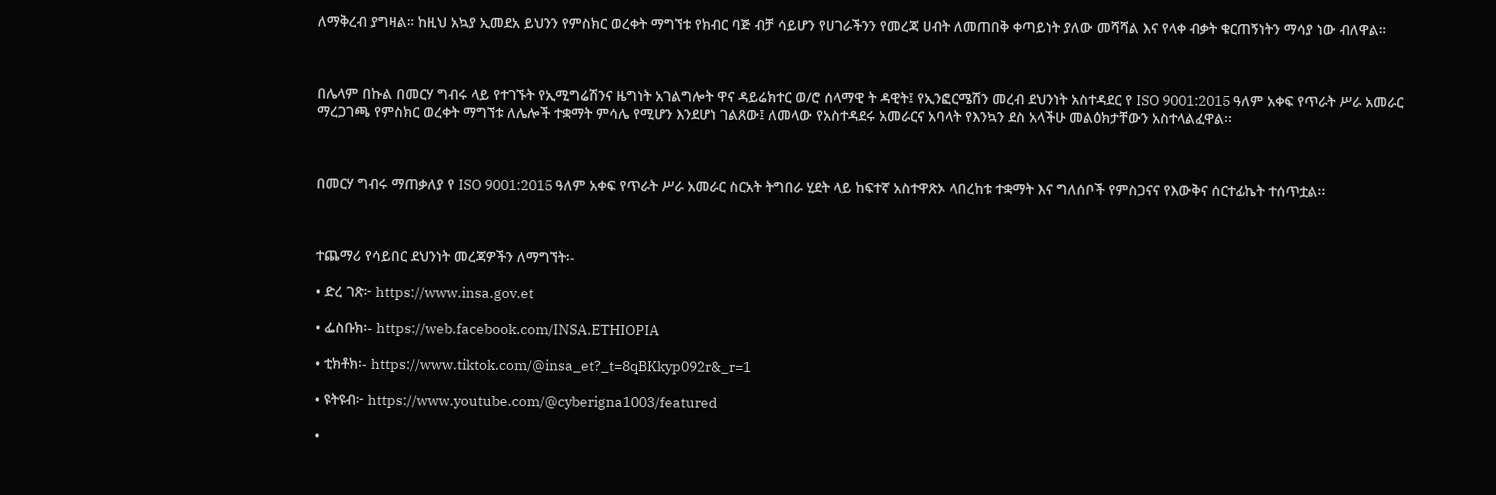ለማቅረብ ያግዛል። ከዚህ አኳያ ኢመደአ ይህንን የምስክር ወረቀት ማግኘቱ የክብር ባጅ ብቻ ሳይሆን የሀገራችንን የመረጃ ሀብት ለመጠበቅ ቀጣይነት ያለው መሻሻል እና የላቀ ብቃት ቁርጠኝነትን ማሳያ ነው ብለዋል።



በሌላም በኩል በመርሃ ግብሩ ላይ የተገኙት የኢሚግሬሽንና ዜግነት አገልግሎት ዋና ዳይሬክተር ወ/ሮ ሰላማዊ ት ዳዊት፤ የኢንፎርሜሽን መረብ ደህንነት አስተዳደር የ ISO 9001:2015 ዓለም አቀፍ የጥራት ሥራ አመራር ማረጋገጫ የምስክር ወረቀት ማግኘቱ ለሌሎች ተቋማት ምሳሌ የሚሆን እንደሆነ ገልጸው፤ ለመላው የአስተዳደሩ አመራርና አባላት የእንኳን ደስ አላችሁ መልዕክታቸውን አስተላልፈዋል፡፡



በመርሃ ግብሩ ማጠቃለያ የ ISO 9001:2015 ዓለም አቀፍ የጥራት ሥራ አመራር ስርአት ትግበራ ሂደት ላይ ከፍተኛ አስተዋጽኦ ላበረከቱ ተቋማት እና ግለሰቦች የምስጋናና የእውቅና ሰርተፊኬት ተሰጥቷል፡፡



ተጨማሪ የሳይበር ደህንነት መረጃዎችን ለማግኘት፡-

• ድረ ገጽ፦ https://www.insa.gov.et

• ፌስቡክ፡- https://web.facebook.com/INSA.ETHIOPIA

• ቲክቶክ፡- https://www.tiktok.com/@insa_et?_t=8qBKkyp092r&_r=1

• ዩትዩብ፦ https://www.youtube.com/@cyberigna1003/featured

•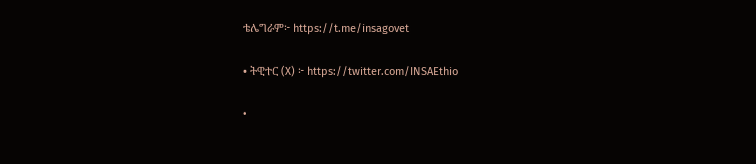ቴሌግራም፦ https://t.me/insagovet

• ትዊተር (X) ፦ https://twitter.com/INSAEthio

•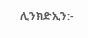ሊንክድኢን:-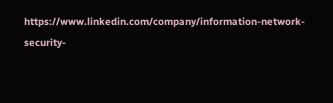https://www.linkedin.com/company/information-network-security-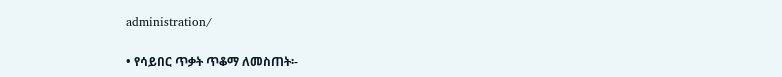administration/

• የሳይበር ጥቃት ጥቆማ ለመስጠት፡-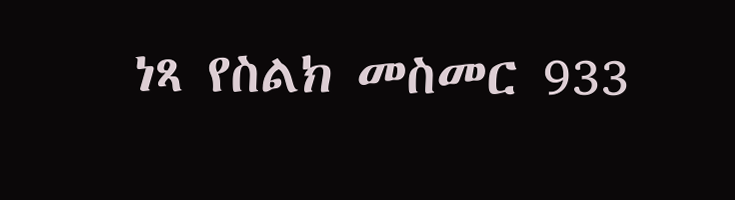ነጻ የስልክ መስመር 933